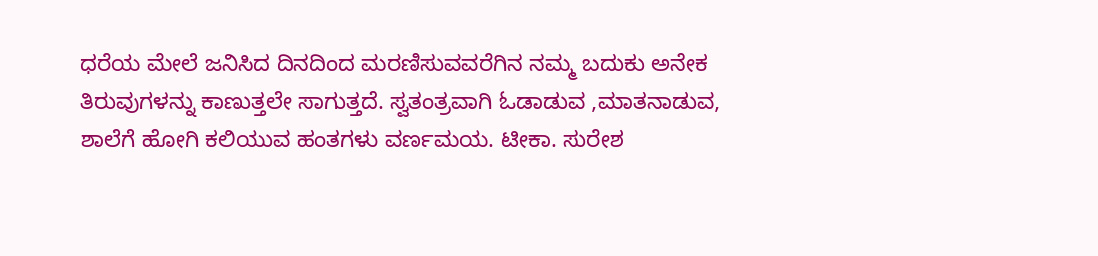ಧರೆಯ ಮೇಲೆ ಜನಿಸಿದ ದಿನದಿಂದ ಮರಣಿಸುವವರೆಗಿನ ನಮ್ಮ ಬದುಕು ಅನೇಕ ತಿರುವುಗಳನ್ನು ಕಾಣುತ್ತಲೇ ಸಾಗುತ್ತದೆ. ಸ್ವತಂತ್ರವಾಗಿ ಓಡಾಡುವ ,ಮಾತನಾಡುವ, ಶಾಲೆಗೆ ಹೋಗಿ ಕಲಿಯುವ ಹಂತಗಳು ವರ್ಣಮಯ. ಟೀಕಾ. ಸುರೇಶ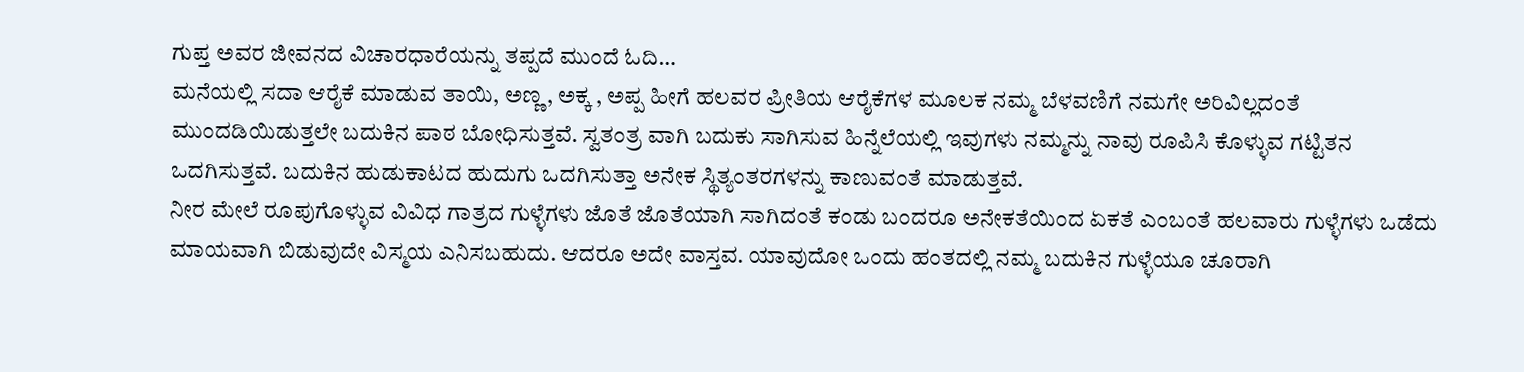ಗುಪ್ತ ಅವರ ಜೀವನದ ವಿಚಾರಧಾರೆಯನ್ನು ತಪ್ಪದೆ ಮುಂದೆ ಓದಿ…
ಮನೆಯಲ್ಲಿ ಸದಾ ಆರೈಕೆ ಮಾಡುವ ತಾಯಿ, ಅಣ್ಣ, ಅಕ್ಕ , ಅಪ್ಪ ಹೀಗೆ ಹಲವರ ಪ್ರೀತಿಯ ಆರೈಕೆಗಳ ಮೂಲಕ ನಮ್ಮ ಬೆಳವಣಿಗೆ ನಮಗೇ ಅರಿವಿಲ್ಲದಂತೆ ಮುಂದಡಿಯಿಡುತ್ತಲೇ ಬದುಕಿನ ಪಾಠ ಬೋಧಿಸುತ್ತವೆ. ಸ್ವತಂತ್ರ ವಾಗಿ ಬದುಕು ಸಾಗಿಸುವ ಹಿನ್ನೆಲೆಯಲ್ಲಿ ಇವುಗಳು ನಮ್ಮನ್ನು ನಾವು ರೂಪಿಸಿ ಕೊಳ್ಳುವ ಗಟ್ಟಿತನ ಒದಗಿಸುತ್ತವೆ. ಬದುಕಿನ ಹುಡುಕಾಟದ ಹುದುಗು ಒದಗಿಸುತ್ತಾ ಅನೇಕ ಸ್ಥಿತ್ಯಂತರಗಳನ್ನು ಕಾಣುವಂತೆ ಮಾಡುತ್ತವೆ.
ನೀರ ಮೇಲೆ ರೂಪುಗೊಳ್ಳುವ ವಿವಿಧ ಗಾತ್ರದ ಗುಳ್ಳೆಗಳು ಜೊತೆ ಜೊತೆಯಾಗಿ ಸಾಗಿದಂತೆ ಕಂಡು ಬಂದರೂ ಅನೇಕತೆಯಿಂದ ಏಕತೆ ಎಂಬಂತೆ ಹಲವಾರು ಗುಳ್ಳೆಗಳು ಒಡೆದು ಮಾಯವಾಗಿ ಬಿಡುವುದೇ ವಿಸ್ಮಯ ಎನಿಸಬಹುದು. ಆದರೂ ಅದೇ ವಾಸ್ತವ. ಯಾವುದೋ ಒಂದು ಹಂತದಲ್ಲಿ ನಮ್ಮ ಬದುಕಿನ ಗುಳ್ಳೆಯೂ ಚೂರಾಗಿ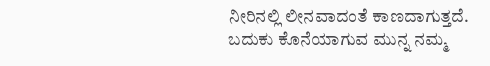ನೀರಿನಲ್ಲಿ ಲೀನವಾದಂತೆ ಕಾಣದಾಗುತ್ತದೆ.
ಬದುಕು ಕೊನೆಯಾಗುವ ಮುನ್ನ ನಮ್ಮ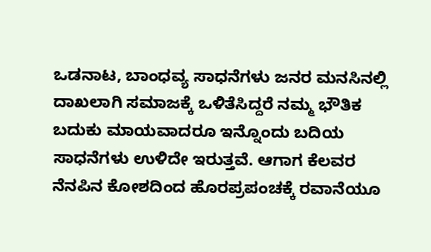ಒಡನಾಟ, ಬಾಂಧವ್ಯ ಸಾಧನೆಗಳು ಜನರ ಮನಸಿನಲ್ಲಿ ದಾಖಲಾಗಿ ಸಮಾಜಕ್ಕೆ ಒಳಿತೆಸಿದ್ದರೆ ನಮ್ಮ ಭೌತಿಕ ಬದುಕು ಮಾಯವಾದರೂ ಇನ್ನೊಂದು ಬದಿಯ ಸಾಧನೆಗಳು ಉಳಿದೇ ಇರುತ್ತವೆ. ಆಗಾಗ ಕೆಲವರ ನೆನಪಿನ ಕೋಶದಿಂದ ಹೊರಪ್ರಪಂಚಕ್ಕೆ ರವಾನೆಯೂ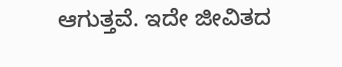ಆಗುತ್ತವೆ. ಇದೇ ಜೀವಿತದ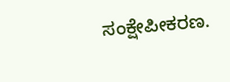ಸಂಕ್ಷೇಪೀಕರಣ.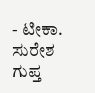- ಟೀಕಾ. ಸುರೇಶ ಗುಪ್ತ